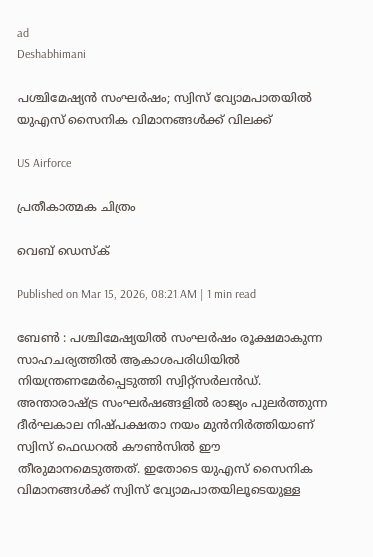ad
Deshabhimani

പശ്ചിമേഷ്യൻ സംഘർഷം; സ്വിസ് വ്യോമപാതയിൽ യുഎസ് സൈനിക വിമാനങ്ങൾക്ക് വിലക്ക്

US Airforce

പ്രതീകാത്മക ചിത്രം

വെബ് ഡെസ്ക്

Published on Mar 15, 2026, 08:21 AM | 1 min read

ബേൺ : പശ്ചിമേഷ്യയിൽ സംഘർഷം രൂക്ഷമാകുന്ന സാഹചര്യത്തിൽ ആകാശപരിധിയിൽ നിയന്ത്രണമേർപ്പെടുത്തി സ്വിറ്റ്‌സർലൻഡ്. അന്താരാഷ്ട്ര സംഘർഷങ്ങളിൽ രാജ്യം പുലർത്തുന്ന ദീർഘകാല നിഷ്പക്ഷതാ നയം മുൻനിർത്തിയാണ് സ്വിസ് ഫെഡറൽ കൗൺസിൽ ഈ തീരുമാനമെടുത്തത്. ഇതോടെ യുഎസ് സൈനിക വിമാനങ്ങൾക്ക് സ്വിസ് വ്യോമപാതയിലൂടെയുള്ള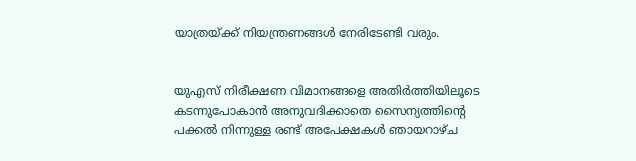യാത്രയ്ക്ക് നിയന്ത്രണങ്ങൾ നേരിടേണ്ടി വരും.


യുഎസ് നിരീക്ഷണ വിമാനങ്ങളെ അതിർത്തിയിലൂടെ കടന്നുപോകാൻ അനുവദിക്കാതെ സൈന്യത്തിന്റെ പക്കൽ നിന്നുള്ള രണ്ട് അപേക്ഷകൾ ഞായറാഴ്ച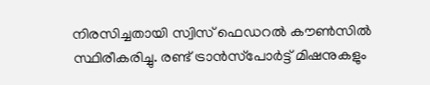നിരസിച്ചതായി സ്വിസ് ഫെഡറൽ കൗൺസിൽ സ്ഥിരീകരിച്ചു. രണ്ട് ട്രാൻസ്‌പോർട്ട് മിഷനുകളും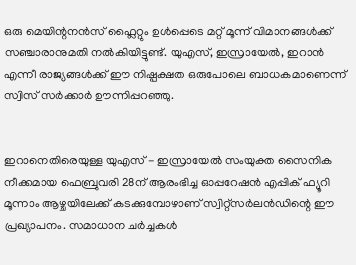ഒരു മെയിന്റനൻസ് ഫ്ലൈറ്റും ഉൾപ്പെടെ മറ്റ് മൂന്ന് വിമാനങ്ങൾക്ക് സഞ്ചാരാനുമതി നൽകിയിട്ടുണ്ട്. യുഎസ്, ഇസ്രായേൽ, ഇറാൻ എന്നീ രാജ്യങ്ങൾക്ക് ഈ നിഷ്പക്ഷത ഒരുപോലെ ബാധകമാണെന്ന് സ്വിസ് സർക്കാർ ഊന്നിപ്പറഞ്ഞു.


ഇറാനെതിരെയുള്ള യുഎസ് - ഇസ്രായേൽ സംയുക്ത സൈനിക നീക്കമായ ഫെബ്രുവരി 28ന് ആരംഭിച്ച ഓപ്പറേഷൻ എപ്പിക് ഫ്യൂറി മൂന്നാം ആഴ്ചയിലേക്ക് കടക്കുമ്പോഴാണ് സ്വിറ്റ്‌സർലൻഡിന്റെ ഈ പ്രഖ്യാപനം. സമാധാന ചർച്ചകൾ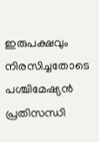ഇരുപക്ഷവും നിരസിച്ചതോടെ പശ്ചിമേഷ്യൻ പ്രതിസന്ധി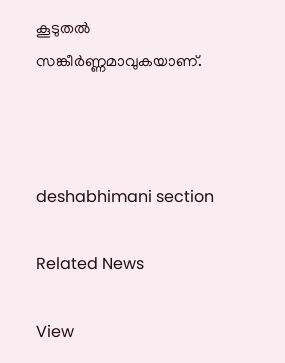കൂടുതൽ സങ്കീർണ്ണമാവുകയാണ്.



deshabhimani section

Related News

View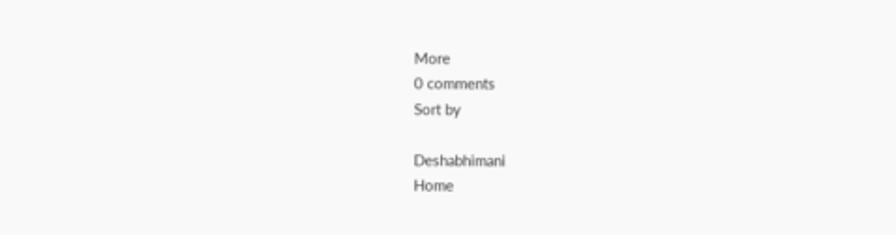More
0 comments
Sort by

Deshabhimani
Home